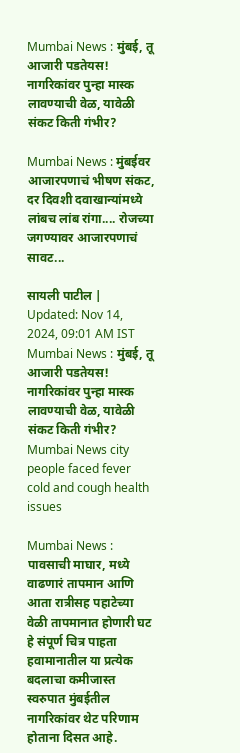Mumbai News : मुंबई, तू आजारी पडतेयस! नागरिकांवर पुन्हा मास्क लावण्याची वेळ, यावेळी संकट किती गंभीर?

Mumbai News : मुंबईवर आजारपणाचं भीषण संकट, दर दिवशी दवाखान्यांमध्ये लांबच लांब रांगा.... रोजच्या जगण्यावर आजारपणाचं सावट...

सायली पाटील | Updated: Nov 14, 2024, 09:01 AM IST
Mumbai News : मुंबई, तू आजारी पडतेयस! नागरिकांवर पुन्हा मास्क लावण्याची वेळ, यावेळी संकट किती गंभीर?
Mumbai News city people faced fever cold and cough health issues

Mumbai News : पावसाची माघार, मध्ये वाढणारं तापमान आणि आता रात्रीसह पहाटेच्या वेळी तापमानात होणारी घट हे संपूर्ण चित्र पाहता हवामानातील या प्रत्येक बदलाचा कमीजास्त स्वरुपात मुंबईतील नागरिकांवर थेट परिणाम होताना दिसत आहे.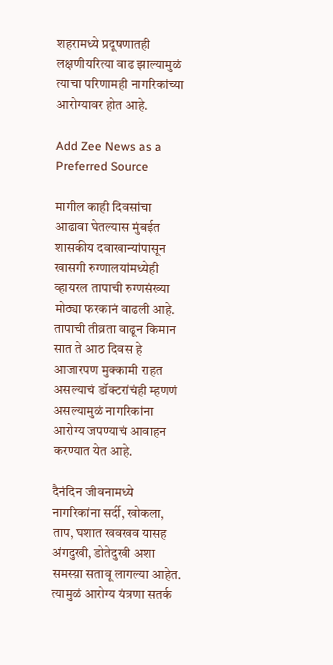शहरामध्ये प्रदूषणातही लक्षणीयरित्या वाढ झाल्यामुळं त्याचा परिणामही नागरिकांच्या आरोग्यावर होत आहे.

Add Zee News as a Preferred Source

मागील काही दिवसांचा आढावा घेतल्यास मुंबईत शासकीय दवाखान्यांपासून खासगी रुग्णालयांमध्येही व्हायरल तापाची रुग्णसंख्या मोठ्या फरकानं वाढली आहे. तापाची तीव्रता वाढून किमान सात ते आठ दिवस हे आजारपण मुक्कामी राहत असल्याचं डॉक्टरांचंही म्हणणं असल्यामुळं नागरिकांना आरोग्य जपण्याचं आवाहन करण्यात येत आहे.

दैनंदिन जीवनामध्ये नागरिकांना सर्दी, खोकला, ताप, घशात खवखव यासह अंगदुखी, डोतेदुखी अशा समस्य़ा सतावू लागल्या आहेत. त्यामुळं आरोग्य यंत्रणा सतर्क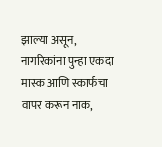झाल्या असून, नागरिकांना पुन्हा एकदा मास्क आणि स्कार्फचा वापर करून नाक,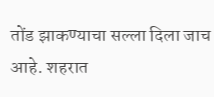तोंड झाकण्याचा सल्ला दिला जाच आहे. शहरात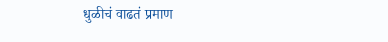धुळीचं वाढतं प्रमाण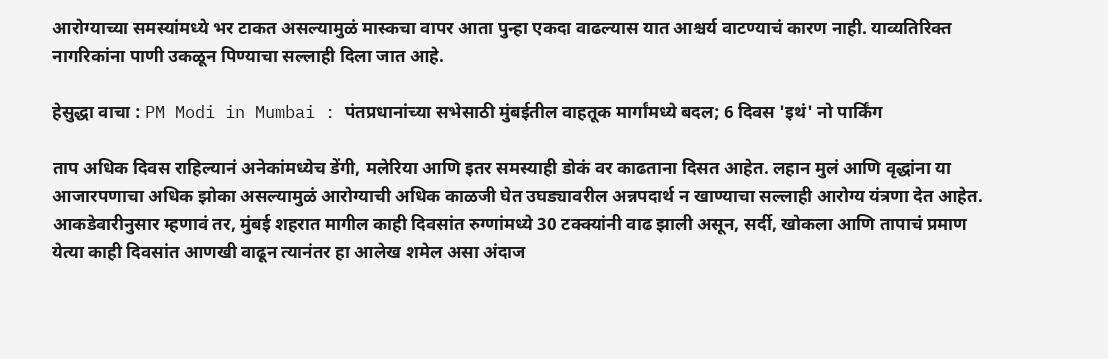आरोग्याच्या समस्यांमध्ये भर टाकत असल्यामुळं मास्कचा वापर आता पुन्हा एकदा वाढल्यास यात आश्चर्य वाटण्याचं कारण नाही. याव्यतिरिक्त नागरिकांना पाणी उकळून पिण्याचा सल्लाही दिला जात आहे.

हेसुद्धा वाचा : PM Modi in Mumbai : पंतप्रधानांच्या सभेसाठी मुंबईतील वाहतूक मार्गांमध्ये बदल; 6 दिवस 'इथं' नो पार्किंग

ताप अधिक दिवस राहिल्यानं अनेकांमध्येच डेंगी, मलेरिया आणि इतर समस्याही डोकं वर काढताना दिसत आहेत. लहान मुलं आणि वृद्धांना या आजारपणाचा अधिक झोका असल्यामुळं आरोग्याची अधिक काळजी घेत उघड्यावरील अन्नपदार्थ न खाण्याचा सल्लाही आरोग्य यंत्रणा देत आहेत. आकडेवारीनुसार म्हणावं तर, मुंबई शहरात मागील काही दिवसांत रुग्णांमध्ये 30 टक्क्यांनी वाढ झाली असून, सर्दी, खोकला आणि तापाचं प्रमाण येत्या काही दिवसांत आणखी वाढून त्यानंतर हा आलेख शमेल असा अंदाज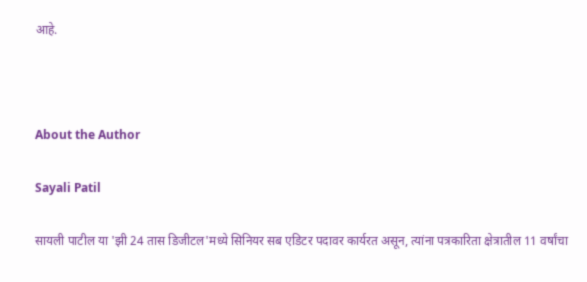आहे.



About the Author

Sayali Patil

सायली पाटील या 'झी 24 तास डिजीटल'मध्ये सिनियर सब एडिटर पदावर कार्यरत असून, त्यांना पत्रकारिता क्षेत्रातील 11 वर्षांचा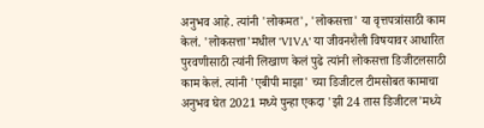अनुभव आहे. त्यांनी 'लोकमत', 'लोकसत्ता' या वृत्तपत्रांसाठी काम केलं. 'लोकसत्ता'मधील 'VIVA' या जीवनशैली विषयावर आधारित पुरवणीसाठी त्यांनी लिखाण केलं पुढे त्यांनी लोकसत्ता डिजीटलसाठी काम केलं. त्यांनी 'एबीपी माझा' च्या डिजीटल टीमसोबत कामाचा अनुभव घेत 2021 मध्ये पुन्हा एकदा 'झी 24 तास डिजीटल'मध्ये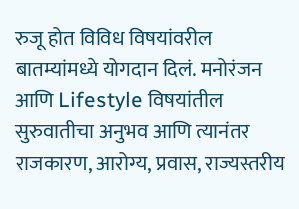रुजू होत विविध विषयांवरील बातम्यांमध्ये योगदान दिलं. मनोरंजन आणि Lifestyle विषयांतील सुरुवातीचा अनुभव आणि त्यानंतर राजकारण, आरोग्य, प्रवास, राज्यस्तरीय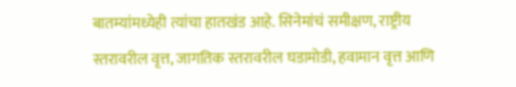बातम्यांमध्येही त्यांचा हातखंड आहे. सिनेमांचं समीक्षण, राष्ट्रीय स्तरावरील वृत्त, जागतिक स्तरावरील घडामोडी, हवामान वृत्त आणि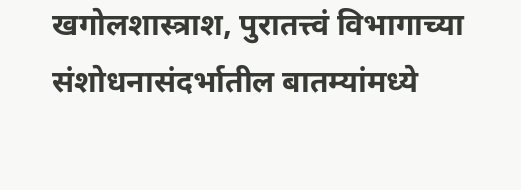खगोलशास्त्राश, पुरातत्त्वं विभागाच्या संशोधनासंदर्भातील बातम्यांमध्ये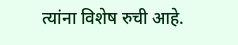त्यांना विशेष रुची आहे.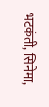भटकंती, सिनेमा,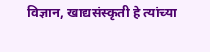विज्ञान, खाद्यसंस्कृती हे त्यांच्या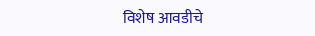विशेष आवडीचे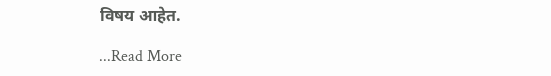विषय आहेत.

...Read More